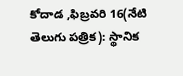కోదాడ ,ఫిబ్రవరి 16(నేటి తెలుగు పత్రిక): స్థానిక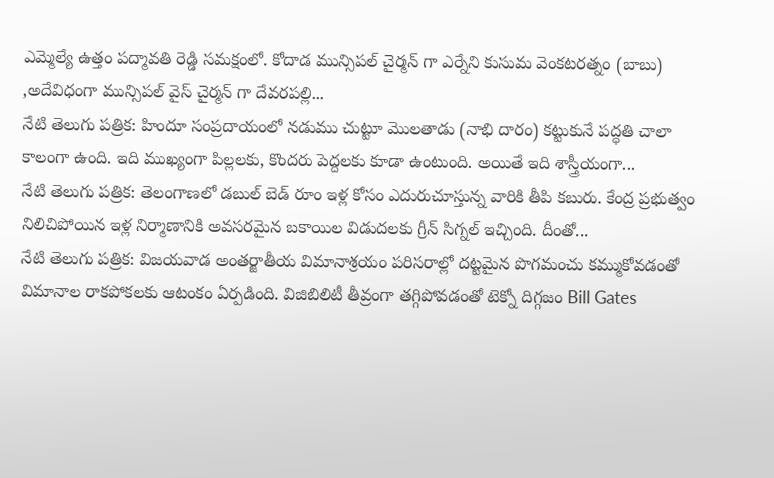ఎమ్మెల్యే ఉత్తం పద్మావతి రెడ్డి సమక్షంలో. కోదాడ మున్సిపల్ చైర్మన్ గా ఎర్నేని కుసుమ వెంకటరత్నం (బాబు) ,అదేవిధంగా మున్సిపల్ వైస్ చైర్మన్ గా దేవరపల్లి...
నేటి తెలుగు పత్రిక: హిందూ సంప్రదాయంలో నడుము చుట్టూ మొలతాడు (నాభి దారం) కట్టుకునే పద్ధతి చాలా కాలంగా ఉంది. ఇది ముఖ్యంగా పిల్లలకు, కొందరు పెద్దలకు కూడా ఉంటుంది. అయితే ఇది శాస్త్రీయంగా...
నేటి తెలుగు పత్రిక: తెలంగాణలో డబుల్ బెడ్ రూం ఇళ్ల కోసం ఎదురుచూస్తున్న వారికి తీపి కబురు. కేంద్ర ప్రభుత్వం నిలిచిపోయిన ఇళ్ల నిర్మాణానికి అవసరమైన బకాయిల విడుదలకు గ్రీన్ సిగ్నల్ ఇచ్చింది. దీంతో...
నేటి తెలుగు పత్రిక: విజయవాడ అంతర్జాతీయ విమానాశ్రయం పరిసరాల్లో దట్టమైన పొగమంచు కమ్ముకోవడంతో విమానాల రాకపోకలకు ఆటంకం ఏర్పడింది. విజిబిలిటీ తీవ్రంగా తగ్గిపోవడంతో టెక్నో దిగ్గజం Bill Gates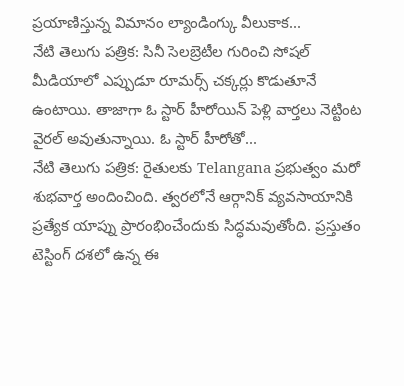ప్రయాణిస్తున్న విమానం ల్యాండింగ్కు వీలుకాక...
నేటి తెలుగు పత్రిక: సినీ సెలబ్రెటీల గురించి సోషల్ మీడియాలో ఎప్పుడూ రూమర్స్ చక్కర్లు కొడుతూనే ఉంటాయి. తాజాగా ఓ స్టార్ హీరోయిన్ పెళ్లి వార్తలు నెట్టింట వైరల్ అవుతున్నాయి. ఓ స్టార్ హీరోతో...
నేటి తెలుగు పత్రిక: రైతులకు Telangana ప్రభుత్వం మరో శుభవార్త అందించింది. త్వరలోనే ఆర్గానిక్ వ్యవసాయానికి ప్రత్యేక యాప్ను ప్రారంభించేందుకు సిద్ధమవుతోంది. ప్రస్తుతం టెస్టింగ్ దశలో ఉన్న ఈ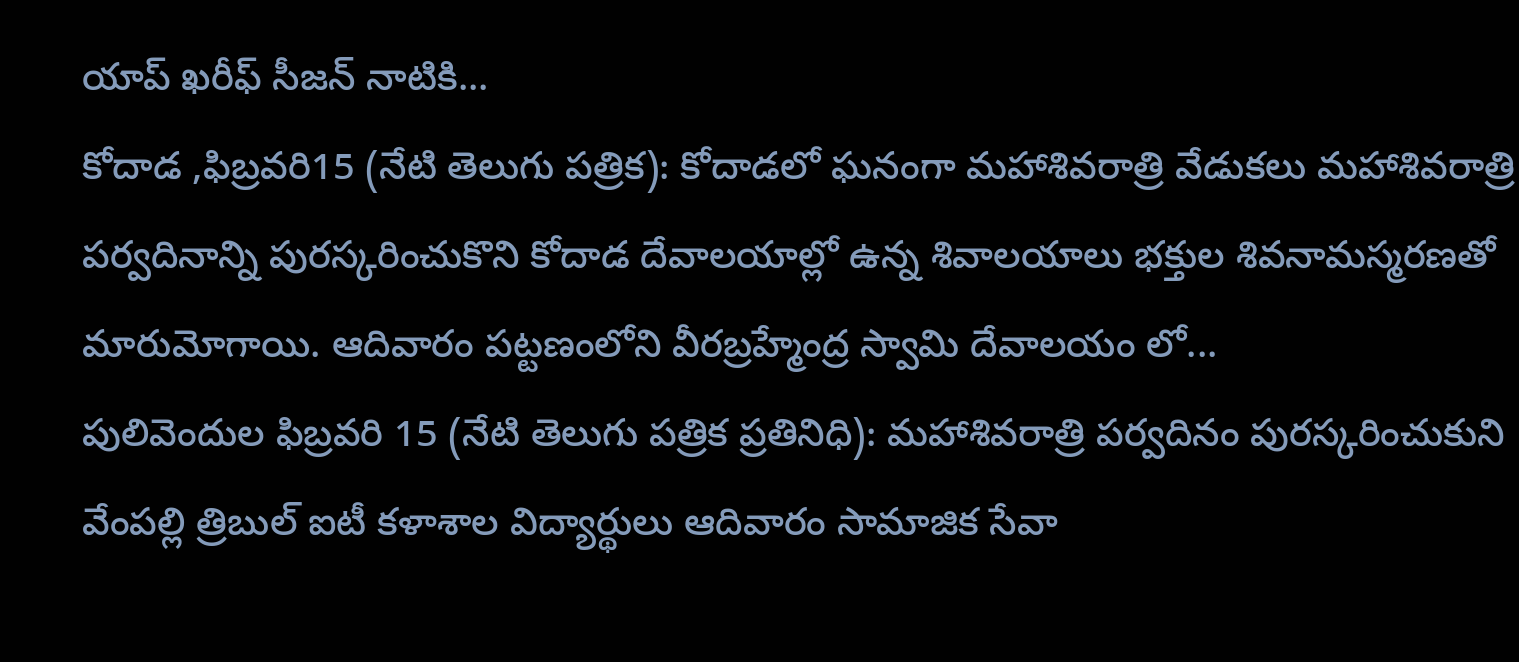యాప్ ఖరీఫ్ సీజన్ నాటికి...
కోదాడ ,ఫిబ్రవరి15 (నేటి తెలుగు పత్రిక): కోదాడలో ఘనంగా మహాశివరాత్రి వేడుకలు మహాశివరాత్రి పర్వదినాన్ని పురస్కరించుకొని కోదాడ దేవాలయాల్లో ఉన్న శివాలయాలు భక్తుల శివనామస్మరణతో మారుమోగాయి. ఆదివారం పట్టణంలోని వీరబ్రహ్మేంద్ర స్వామి దేవాలయం లో...
పులివెందుల ఫిబ్రవరి 15 (నేటి తెలుగు పత్రిక ప్రతినిధి): మహాశివరాత్రి పర్వదినం పురస్కరించుకుని వేంపల్లి త్రిబుల్ ఐటీ కళాశాల విద్యార్థులు ఆదివారం సామాజిక సేవా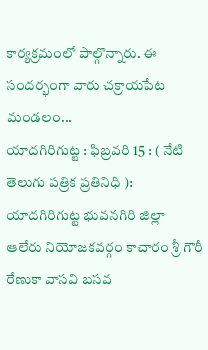కార్యక్రమంలో పాల్గొన్నారు. ఈ సందర్భంగా వారు చక్రాయపేట మండలం...
యాదగిరిగుట్ట : ఫిబ్రవరి 15 : ( నేటి తెలుగు పత్రిక ప్రతినిధి ): యాదగిరిగుట్ట భువనగిరి జిల్లా ఆలేరు నియోజకవర్గం కాచారం శ్రీ గౌరీ రేణుకా వాసవి బసవ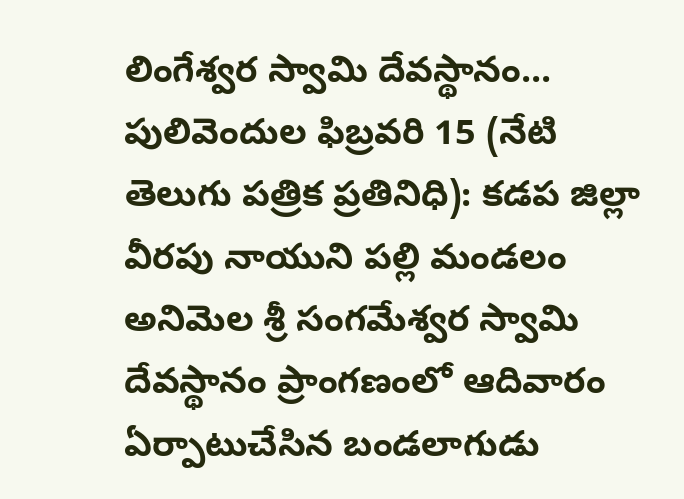లింగేశ్వర స్వామి దేవస్థానం...
పులివెందుల ఫిబ్రవరి 15 (నేటి తెలుగు పత్రిక ప్రతినిధి): కడప జిల్లా వీరపు నాయుని పల్లి మండలం అనిమెల శ్రీ సంగమేశ్వర స్వామి దేవస్థానం ప్రాంగణంలో ఆదివారం ఏర్పాటుచేసిన బండలాగుడు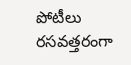పోటీలు రసవత్తరంగా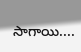సాగాయి....